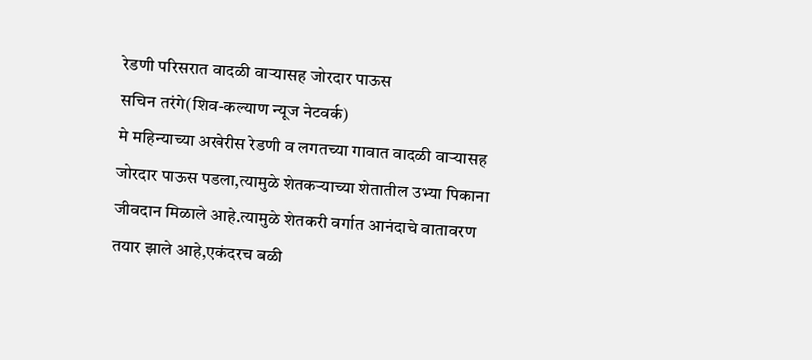रेडणी परिसरात वादळी वाऱ्यासह जोरदार पाऊस
सचिन तरंगे(शिव-कल्याण न्यूज नेटवर्क)
मे महिन्याच्या अखेरीस रेडणी व लगतच्या गावात वादळी वाऱ्यासह जोरदार पाऊस पडला,त्यामुळे शेतकऱ्याच्या शेतातील उभ्या पिकाना जीवदान मिळाले आहे.त्यामुळे शेतकरी वर्गात आनंदाचे वातावरण तयार झाले आहे,एकंदरच बळी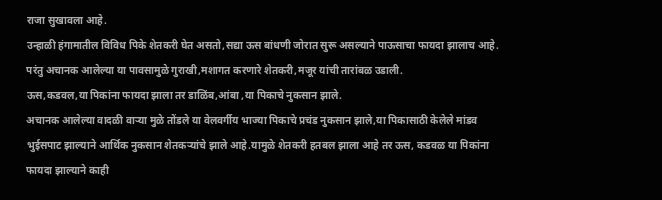राजा सुखावला आहे.
उन्हाळी हंगामातील विविध पिके शेतकरी घेत असतो,सद्या ऊस बांधणी जोरात सुरू असल्याने पाऊसाचा फायदा झालाच आहे.
परंतु अचानक आलेल्या या पावसामुळे गुराखी,मशागत करणारे शेतकरी,मजूर यांची तारांबळ उडाली.
ऊस,कडवल,या पिकांना फायदा झाला तर डाळिंब,आंबा ,या पिकाचे नुकसान झाले.
अचानक आलेल्या वादळी वाऱ्या मुळे तोंडले या वेलवर्गीय भाज्या पिकाचे प्रचंड नुकसान झाले,या पिकासाठी केलेले मांडव भुईसपाट झाल्याने आर्थिक नुकसान शेतकऱ्यांचे झाले आहे.यामुळे शेतकरी हतबल झाला आहे तर ऊस, कडवळ या पिकांना फायदा झाल्याने काही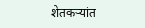शेतकऱ्यांत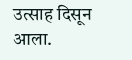उत्साह दिसून आला.